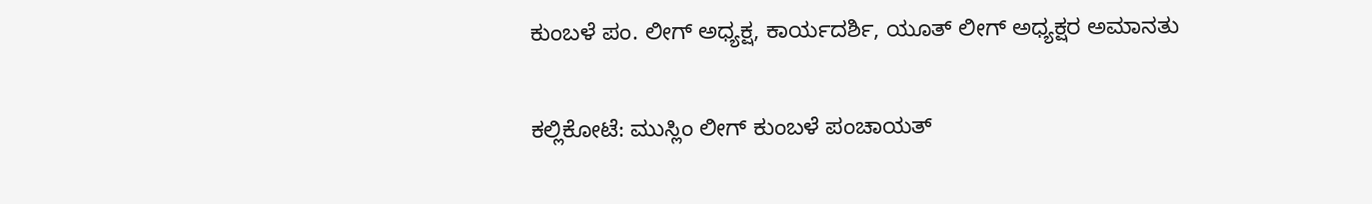ಕುಂಬಳೆ ಪಂ. ಲೀಗ್ ಅಧ್ಯಕ್ಷ, ಕಾರ್ಯದರ್ಶಿ, ಯೂತ್ ಲೀಗ್ ಅಧ್ಯಕ್ಷರ ಅಮಾನತು

ಕಲ್ಲಿಕೋಟೆ: ಮುಸ್ಲಿಂ ಲೀಗ್ ಕುಂಬಳೆ ಪಂಚಾಯತ್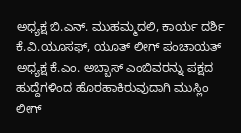ಅಧ್ಯಕ್ಷ ಬಿ.ಎನ್. ಮುಹಮ್ಮದಲಿ, ಕಾರ್ಯ ದರ್ಶಿ ಕೆ.ವಿ.ಯೂಸಫ್, ಯೂತ್ ಲೀಗ್ ಪಂಚಾಯತ್ ಅಧ್ಯಕ್ಷ ಕೆ.ಎಂ. ಅಬ್ಬಾಸ್ ಎಂಬಿವರನ್ನು ಪಕ್ಷದ ಹುದ್ದೆಗಳಿಂದ ಹೊರಹಾಕಿರುವುದಾಗಿ ಮುಸ್ಲಿಂ ಲೀಗ್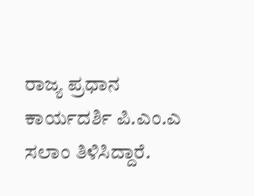ರಾಜ್ಯ ಪ್ರಧಾನ ಕಾರ್ಯದರ್ಶಿ ಪಿ.ಎಂ.ಎ ಸಲಾಂ ತಿಳಿಸಿದ್ದಾರೆ.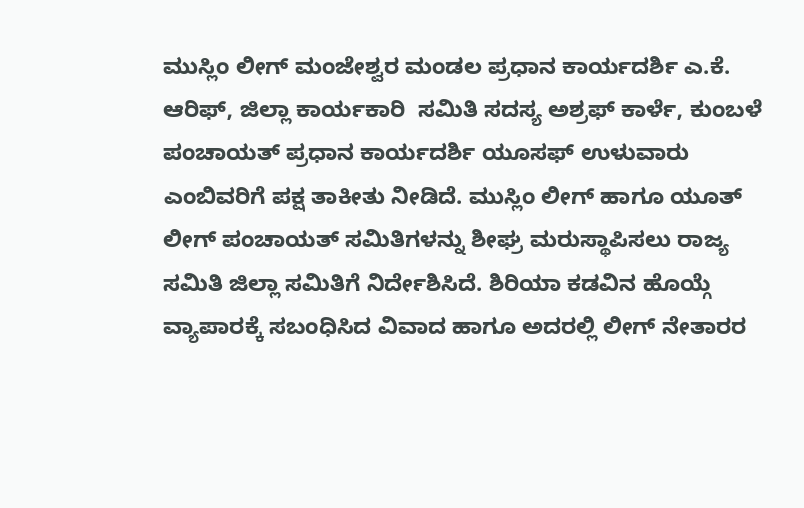ಮುಸ್ಲಿಂ ಲೀಗ್ ಮಂಜೇಶ್ವರ ಮಂಡಲ ಪ್ರಧಾನ ಕಾರ್ಯದರ್ಶಿ ಎ.ಕೆ. ಆರಿಫ್, ಜಿಲ್ಲಾ ಕಾರ್ಯಕಾರಿ  ಸಮಿತಿ ಸದಸ್ಯ ಅಶ್ರಫ್ ಕಾರ್ಳೆ, ಕುಂಬಳೆ ಪಂಚಾಯತ್ ಪ್ರಧಾನ ಕಾರ್ಯದರ್ಶಿ ಯೂಸಫ್ ಉಳುವಾರು ಎಂಬಿವರಿಗೆ ಪಕ್ಷ ತಾಕೀತು ನೀಡಿದೆ. ಮುಸ್ಲಿಂ ಲೀಗ್ ಹಾಗೂ ಯೂತ್ ಲೀಗ್ ಪಂಚಾಯತ್ ಸಮಿತಿಗಳನ್ನು ಶೀಘ್ರ ಮರುಸ್ಥಾಪಿಸಲು ರಾಜ್ಯ ಸಮಿತಿ ಜಿಲ್ಲಾ ಸಮಿತಿಗೆ ನಿರ್ದೇಶಿಸಿದೆ. ಶಿರಿಯಾ ಕಡವಿನ ಹೊಯ್ಗೆ ವ್ಯಾಪಾರಕ್ಕೆ ಸಬಂಧಿಸಿದ ವಿವಾದ ಹಾಗೂ ಅದರಲ್ಲಿ ಲೀಗ್ ನೇತಾರರ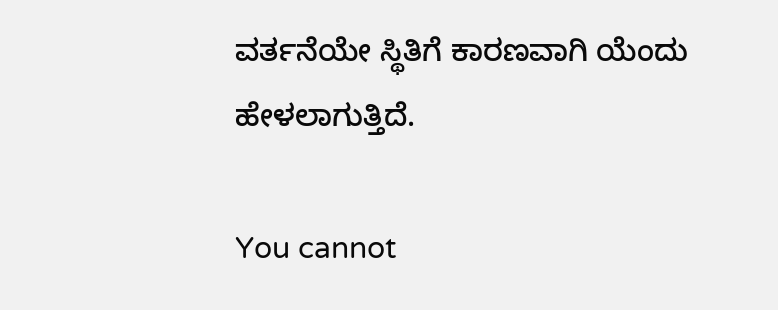ವರ್ತನೆಯೇ ಸ್ಥಿತಿಗೆ ಕಾರಣವಾಗಿ ಯೆಂದು ಹೇಳಲಾಗುತ್ತಿದೆ.

You cannot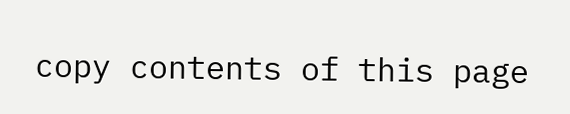copy contents of this page